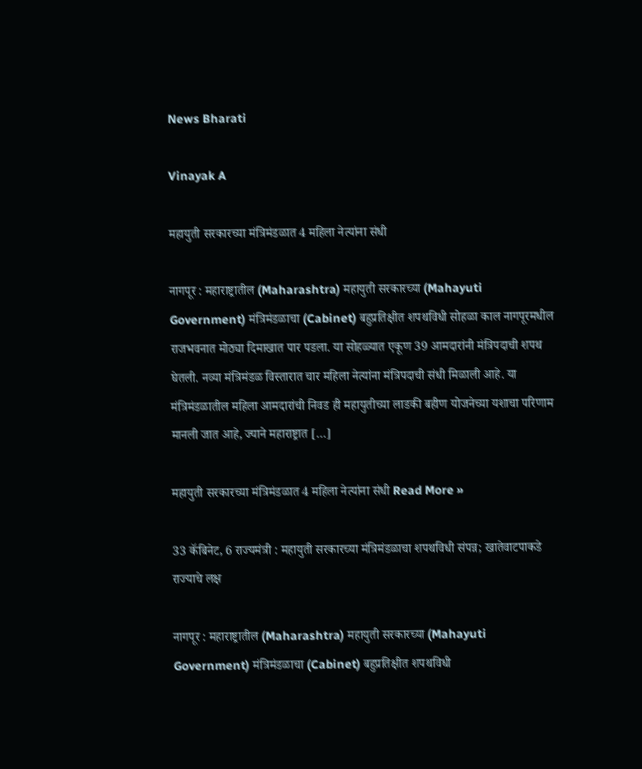News Bharati

Vinayak A

महायुती सरकारच्या मंत्रिमंडळात 4 महिला नेत्यांना संधी

नागपूर : महाराष्ट्रातील (Maharashtra) महायुती सरकारच्या (Mahayuti Government) मंत्रिमंडळाचा (Cabinet) बहुप्रतिक्षीत शपथविधी सोहळा काल नागपूरमधील राजभवनात मोठ्या दिमाखात पार पडला. या सोहळ्यात एकूण 39 आमदारांनी मंत्रिपदाची शपथ घेतली. नव्या मंत्रिमंडळ विस्तारात चार महिला नेत्यांना मंत्रिपदाची संधी मिळाली आहे. या मंत्रिमंडळातील महिला आमदारांची निवड ही महायुतीच्या लाडकी बहीण योजनेच्या यशाचा परिणाम मानली जात आहे, ज्याने महाराष्ट्रात […]

महायुती सरकारच्या मंत्रिमंडळात 4 महिला नेत्यांना संधी Read More »

33 कॅबिनेट, 6 राज्यमंत्री : महायुती सरकारच्या मंत्रिमंडळाचा शपथविधी संपन्न; खातेवाटपाकडे राज्याचे लक्ष

नागपूर : महाराष्ट्रातील (Maharashtra) महायुती सरकारच्या (Mahayuti Government) मंत्रिमंडळाचा (Cabinet) बहुप्रतिक्षीत शपथविधी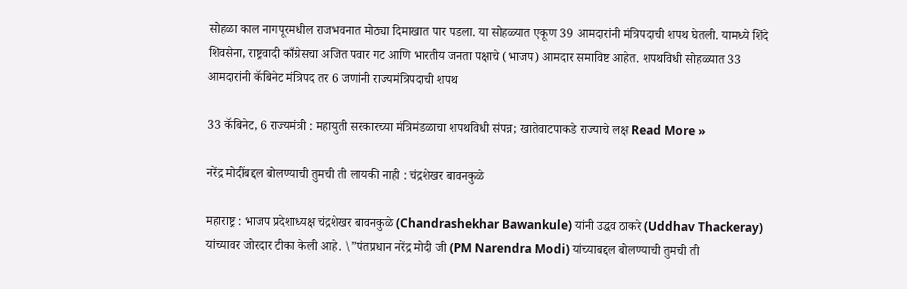सोहळा काल नागपूरमधील राजभवनात मोठ्या दिमाखात पार पडला. या सोहळ्यात एकूण 39 आमदारांनी मंत्रिपदाची शपथ घेतली. यामध्ये शिंदे शिवसेना, राष्ट्रवादी काँग्रेसचा अजित पवार गट आणि भारतीय जनता पक्षाचे (भाजप) आमदार समाविष्ट आहेत. शपथविधी सोहळ्यात 33 आमदारांनी कॅबिनेट मंत्रिपद तर 6 जणांनी राज्यमंत्रिपदाची शपथ

33 कॅबिनेट, 6 राज्यमंत्री : महायुती सरकारच्या मंत्रिमंडळाचा शपथविधी संपन्न; खातेवाटपाकडे राज्याचे लक्ष Read More »

नरेंद्र मोदींबद्दल बोलण्याची तुमची ती लायकी नाही : चंद्रशेखर बावनकुळे

महाराष्ट्र : भाजप प्रदेशाध्यक्ष चंद्रशेखर बावनकुळे (Chandrashekhar Bawankule) यांनी उद्धव ठाकरे (Uddhav Thackeray) यांच्यावर जोरदार टीका केली आहे. \”पंतप्रधान नरेंद्र मोदी जी (PM Narendra Modi) यांच्याबद्दल बोलण्याची तुमची ती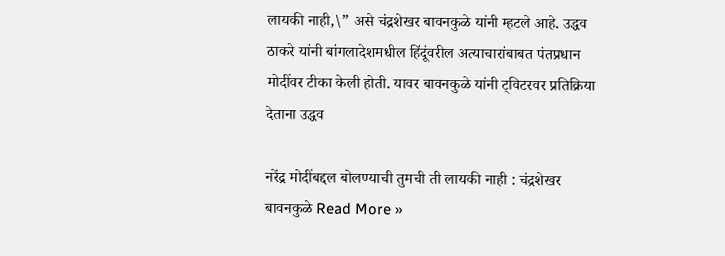लायकी नाही,\” असे चंद्रशेखर बावनकुळे यांनी म्हटले आहे. उद्धव ठाकरे यांनी बांगलादेशमधील हिंदूंवरील अत्याचारांबाबत पंतप्रधान मोदींवर टीका केली होती. यावर बावनकुळे यांनी ट्विटरवर प्रतिक्रिया देताना उद्धव

नरेंद्र मोदींबद्दल बोलण्याची तुमची ती लायकी नाही : चंद्रशेखर बावनकुळे Read More »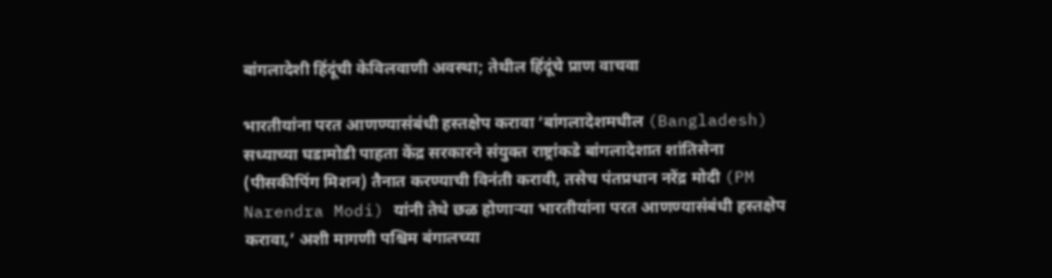बांगलादेशी हिंदूंची केविलवाणी अवस्था; तेथील हिंदूंचे प्राण वाचवा

भारतीयांना परत आणण्यासंबंधी हस्तक्षेप करावा ‘बांगलादेशमधील (Bangladesh) सध्याच्या घडामोडी पाहता केंद्र सरकारने संयुक्त राष्ट्रांकडे बांगलादेशात शांतिसेना (पीसकीपिंग मिशन) तैनात करण्याची विनंती करावी, तसेच पंतप्रधान नरेंद्र मोदी (PM Narendra Modi) यांनी तेथे छळ होणाऱ्या भारतीयांना परत आणण्यासंबंधी हस्तक्षेप करावा,’ अशी मागणी पश्चिम बंगालच्या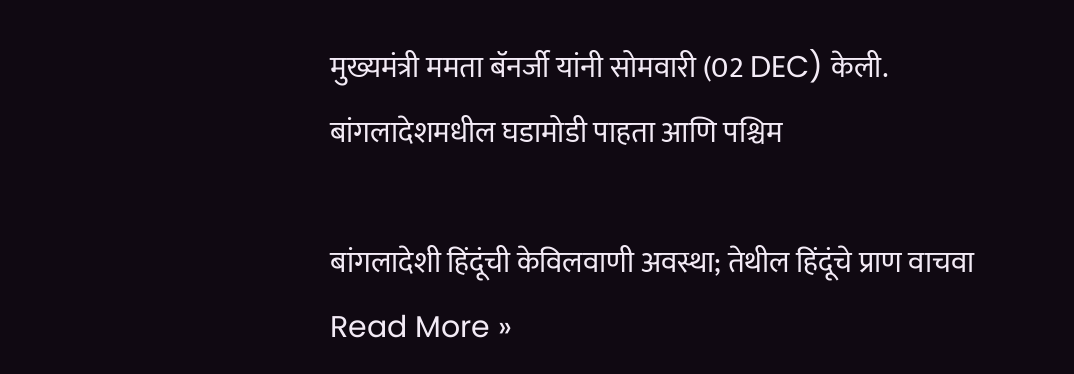मुख्यमंत्री ममता बॅनर्जी यांनी सोमवारी (02 DEC) केली. बांगलादेशमधील घडामोडी पाहता आणि पश्चिम

बांगलादेशी हिंदूंची केविलवाणी अवस्था; तेथील हिंदूंचे प्राण वाचवा Read More »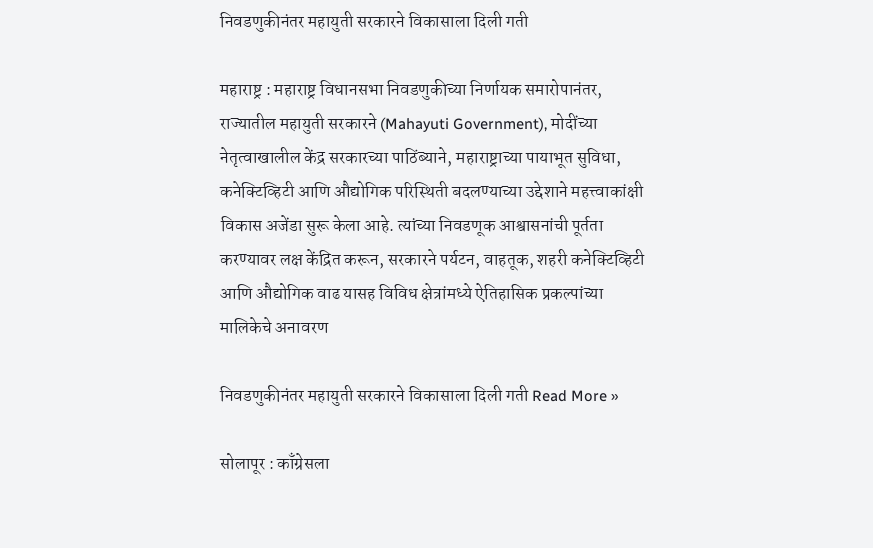निवडणुकीनंतर महायुती सरकारने विकासाला दिली गती

महाराष्ट्र : महाराष्ट्र विधानसभा निवडणुकीच्या निर्णायक समारोपानंतर, राज्यातील महायुती सरकारने (Mahayuti Government), मोदींच्या नेतृत्वाखालील केंद्र सरकारच्या पाठिंब्याने, महाराष्ट्राच्या पायाभूत सुविधा, कनेक्टिव्हिटी आणि औद्योगिक परिस्थिती बदलण्याच्या उद्देशाने महत्त्वाकांक्षी विकास अजेंडा सुरू केला आहे. त्यांच्या निवडणूक आश्वासनांची पूर्तता करण्यावर लक्ष केंद्रित करून, सरकारने पर्यटन, वाहतूक, शहरी कनेक्टिव्हिटी आणि औद्योगिक वाढ यासह विविध क्षेत्रांमध्ये ऐतिहासिक प्रकल्पांच्या मालिकेचे अनावरण

निवडणुकीनंतर महायुती सरकारने विकासाला दिली गती Read More »

सोलापूर : काँग्रेसला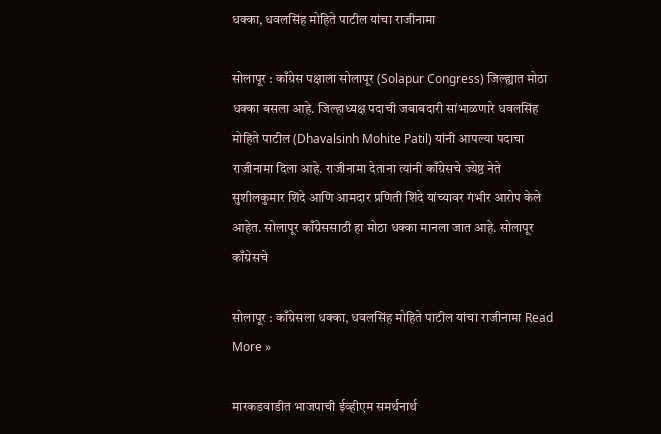धक्का, धवलसिंह मोहिते पाटील यांचा राजीनामा

सोलापूर : काँग्रेस पक्षाला सोलापूर (Solapur Congress) जिल्ह्यात मोठा धक्का बसला आहे. जिल्हाध्यक्ष पदाची जबाबदारी सांभाळणारे धवलसिंह मोहिते पाटील (Dhavalsinh Mohite Patil) यांनी आपल्या पदाचा राजीनामा दिला आहे. राजीनामा देताना त्यांनी काँग्रेसचे ज्येष्ठ नेते सुशीलकुमार शिंदे आणि आमदार प्रणिती शिंदे यांच्यावर गंभीर आरोप केले आहेत. सोलापूर काँग्रेससाठी हा मोठा धक्का मानला जात आहे. सोलापूर काँग्रेसचे

सोलापूर : काँग्रेसला धक्का, धवलसिंह मोहिते पाटील यांचा राजीनामा Read More »

मारकडवाडीत भाजपाची ईव्हीएम समर्थनार्थ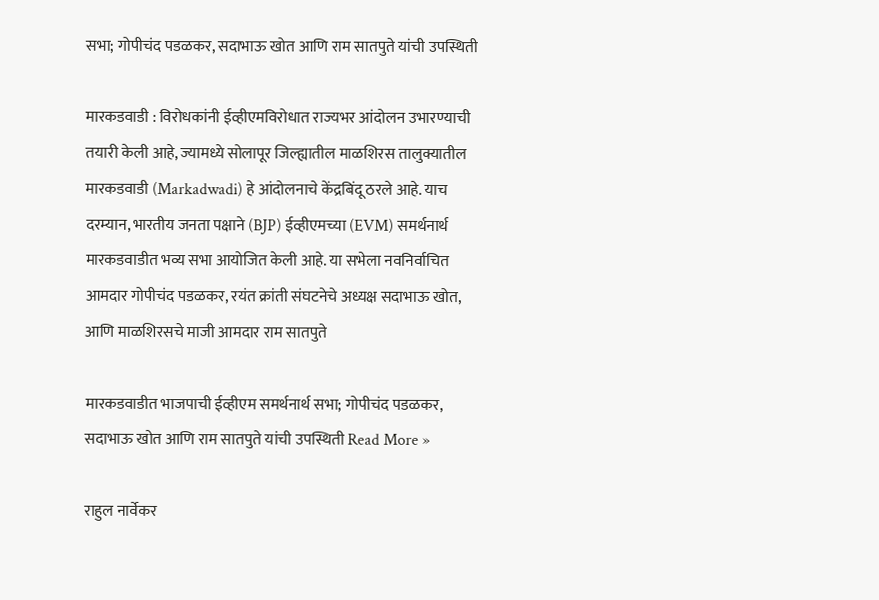सभा; गोपीचंद पडळकर, सदाभाऊ खोत आणि राम सातपुते यांची उपस्थिती

मारकडवाडी : विरोधकांनी ईव्हीएमविरोधात राज्यभर आंदोलन उभारण्याची तयारी केली आहे, ज्यामध्ये सोलापूर जिल्ह्यातील माळशिरस तालुक्यातील मारकडवाडी (Markadwadi) हे आंदोलनाचे केंद्रबिंदू ठरले आहे. याच दरम्यान, भारतीय जनता पक्षाने (BJP) ईव्हीएमच्या (EVM) समर्थनार्थ मारकडवाडीत भव्य सभा आयोजित केली आहे. या सभेला नवनिर्वाचित आमदार गोपीचंद पडळकर, रयंत क्रांती संघटनेचे अध्यक्ष सदाभाऊ खोत, आणि माळशिरसचे माजी आमदार राम सातपुते

मारकडवाडीत भाजपाची ईव्हीएम समर्थनार्थ सभा; गोपीचंद पडळकर, सदाभाऊ खोत आणि राम सातपुते यांची उपस्थिती Read More »

राहुल नार्वेकर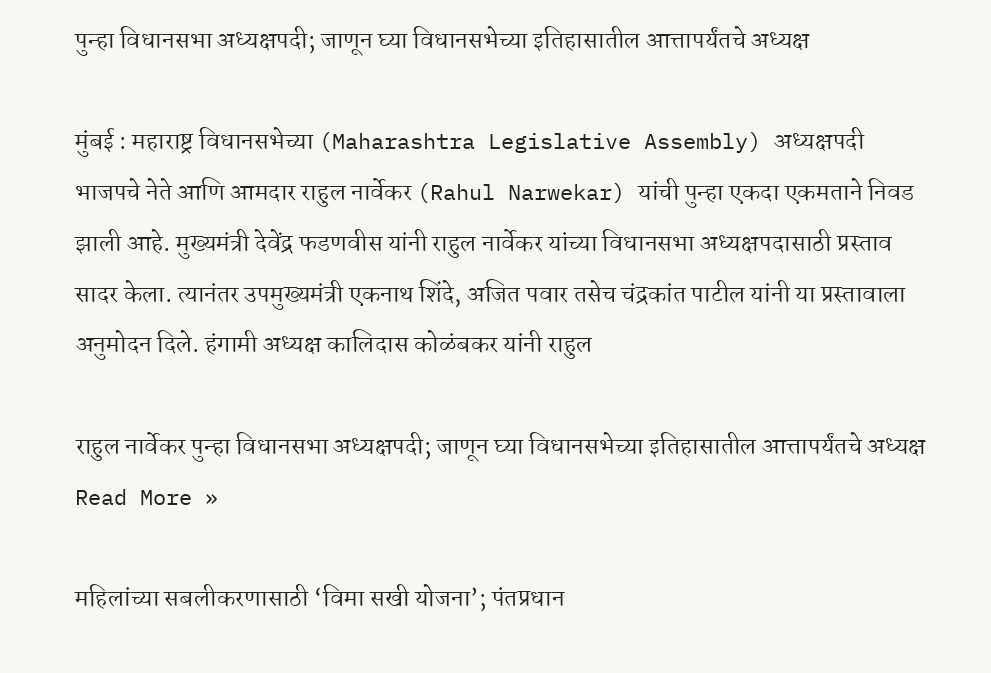पुन्हा विधानसभा अध्यक्षपदी; जाणून घ्या विधानसभेच्या इतिहासातील आत्तापर्यंतचे अध्यक्ष

मुंबई : महाराष्ट्र विधानसभेच्या (Maharashtra Legislative Assembly) अध्यक्षपदी भाजपचे नेते आणि आमदार राहुल नार्वेकर (Rahul Narwekar) यांची पुन्हा एकदा एकमताने निवड झाली आहे. मुख्यमंत्री देवेंद्र फडणवीस यांनी राहुल नार्वेकर यांच्या विधानसभा अध्यक्षपदासाठी प्रस्ताव सादर केला. त्यानंतर उपमुख्यमंत्री एकनाथ शिंदे, अजित पवार तसेच चंद्रकांत पाटील यांनी या प्रस्तावाला अनुमोदन दिले. हंगामी अध्यक्ष कालिदास कोळंबकर यांनी राहुल

राहुल नार्वेकर पुन्हा विधानसभा अध्यक्षपदी; जाणून घ्या विधानसभेच्या इतिहासातील आत्तापर्यंतचे अध्यक्ष Read More »

महिलांच्या सबलीकरणासाठी ‘विमा सखी योजना’; पंतप्रधान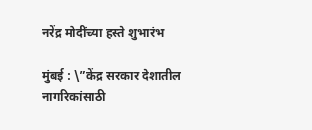नरेंद्र मोदींच्या हस्ते शुभारंभ

मुंबई : \”केंद्र सरकार देशातील नागरिकांसाठी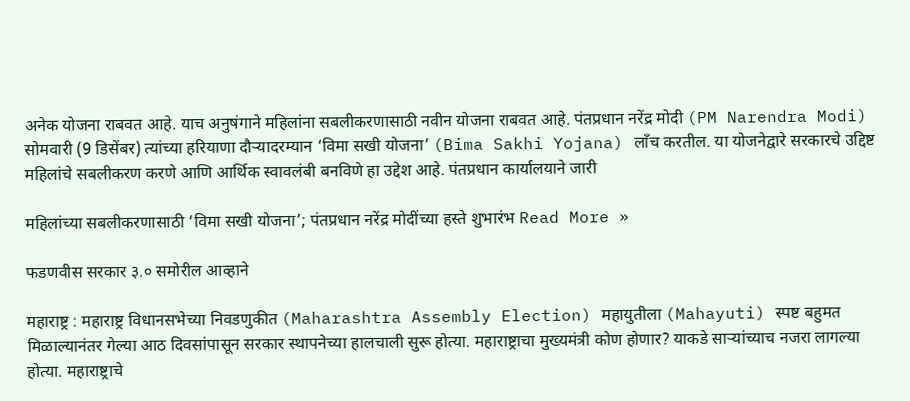अनेक योजना राबवत आहे. याच अनुषंगाने महिलांना सबलीकरणासाठी नवीन योजना राबवत आहे. पंतप्रधान नरेंद्र मोदी (PM Narendra Modi) सोमवारी (9 डिसेंबर) त्यांच्या हरियाणा दौर्‍यादरम्यान ‘विमा सखी योजना’ (Bima Sakhi Yojana) लाँच करतील. या योजनेद्वारे सरकारचे उद्दिष्ट महिलांचे सबलीकरण करणे आणि आर्थिक स्वावलंबी बनविणे हा उद्देश आहे. पंतप्रधान कार्यालयाने जारी

महिलांच्या सबलीकरणासाठी ‘विमा सखी योजना’; पंतप्रधान नरेंद्र मोदींच्या हस्ते शुभारंभ Read More »

फडणवीस सरकार ३.० समोरील आव्हाने

महाराष्ट्र : महाराष्ट्र विधानसभेच्या निवडणुकीत (Maharashtra Assembly Election) महायुतीला (Mahayuti) स्पष्ट बहुमत मिळाल्यानंतर गेल्या आठ दिवसांपासून सरकार स्थापनेच्या हालचाली सुरू होत्या. महाराष्ट्राचा मुख्यमंत्री कोण होणार? याकडे साऱ्यांच्याच नजरा लागल्या होत्या. महाराष्ट्राचे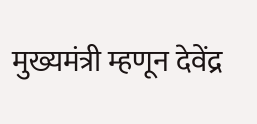मुख्यमंत्री म्हणून देवेंद्र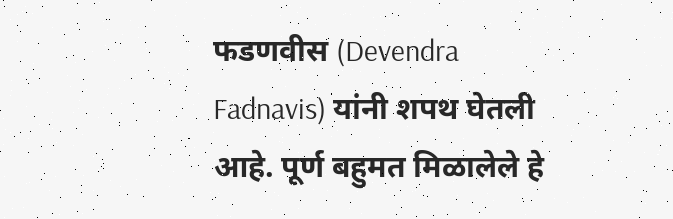फडणवीस (Devendra Fadnavis) यांनी शपथ घेतली आहे. पूर्ण बहुमत मिळालेले हे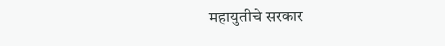महायुतीचे सरकार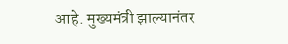आहे. मुख्यमंत्री झाल्यानंतर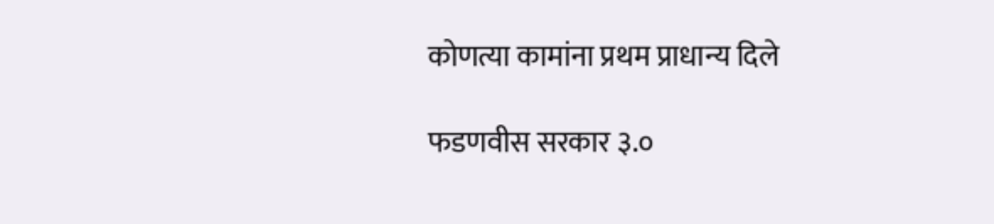कोणत्या कामांना प्रथम प्राधान्य दिले

फडणवीस सरकार ३.०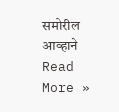समोरील आव्हाने Read More »